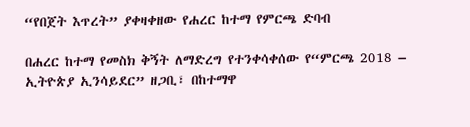“የበጀት እጥረት” ያቀዛቀዘው የሐረር ከተማ የምርጫ ድባብ

በሐረር ከተማ የመስክ ቅኝት ለማድረግ የተንቀሳቀሰው የ“ምርጫ 2018 – ኢትዮጵያ ኢንሳይደር” ዘጋቢ፣ በከተማዋ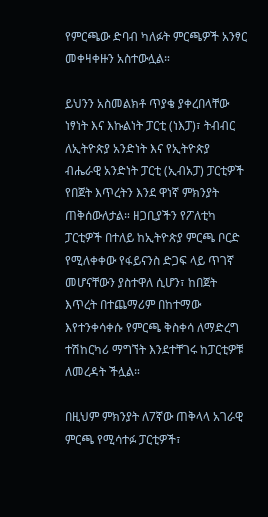የምርጫው ድባብ ካለፉት ምርጫዎች አንፃር መቀዛቀዙን አስተውሏል።

ይህንን አስመልክቶ ጥያቄ ያቀረበላቸው ነፃነት እና እኩልነት ፓርቲ (ነእፓ)፣ ትብብር ለኢትዮጵያ አንድነት እና የኢትዮጵያ ብሔራዊ አንድነት ፓርቲ (ኢብአፓ) ፓርቲዎች የበጀት እጥረትን እንደ ዋነኛ ምክንያት ጠቅሰውለታል። ዘጋቢያችን የፖለቲካ ፓርቲዎች በተለይ ከኢትዮጵያ ምርጫ ቦርድ የሚለቀቀው የፋይናንስ ድጋፍ ላይ ጥገኛ መሆናቸውን ያስተዋለ ሲሆን፣ ከበጀት እጥረት በተጨማሪም በከተማው እየተንቀሳቀሱ የምርጫ ቅስቀሳ ለማድረግ ተሽከርካሪ ማግኘት እንደተቸገሩ ከፓርቲዎቹ ለመረዳት ችሏል።

በዚህም ምክንያት ለ7ኛው ጠቅላላ አገራዊ ምርጫ የሚሳተፉ ፓርቲዎች፣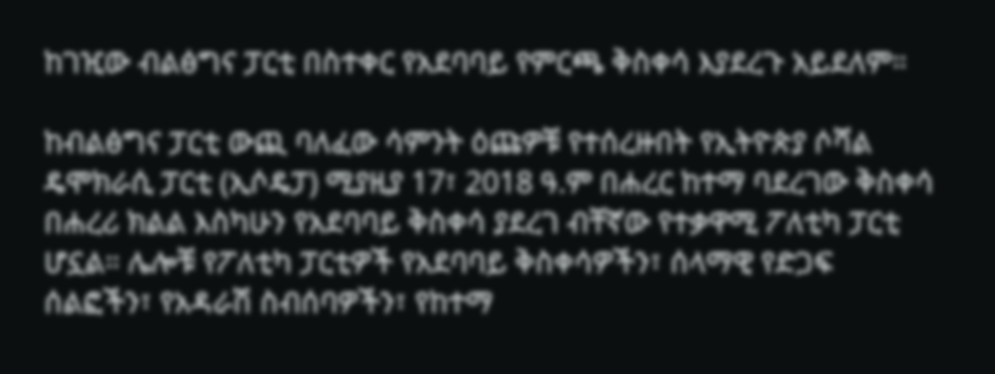ከገዢው ብልፅግና ፓርቲ በስተቀር የአደባባይ የምርጫ ቅስቀሳ እያደረጉ አይደለም።

ከብልፅግና ፓርቲ ውጪ ባለፈው ሳምንት ዕጩዎቹ የተሰረዙበት የኢትዮጵያ ሶሻል ዴሞክራሲ ፓርቲ (ኢሶዴፓ) ሚያዚያ 17፣ 2018 ዓ.ም በሐረር ከተማ ባደረገው ቅስቀሳ በሐረሪ ክልል እስካሁን የአደባባይ ቅስቀሳ ያደረገ ብቸኛው የተቃዋሚ ፖለቲካ ፓርቲ ሆኗል። ሌሎቹ የፖለቲካ ፓርቲዎች የአደባባይ ቅስቀሳዎችን፣ ሰላማዊ የድጋፍ ሰልፎችን፣ የአዳራሽ ስብሰባዎችን፣ የከተማ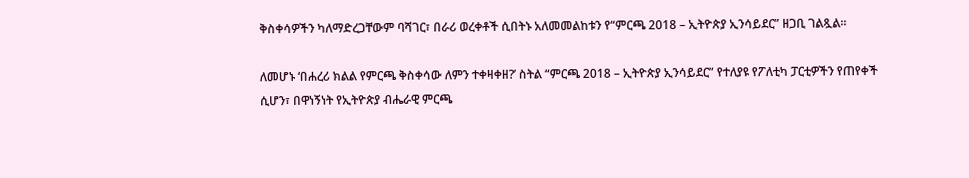ቅስቀሳዎችን ካለማድረጋቸውም ባሻገር፣ በራሪ ወረቀቶች ሲበትኑ አለመመልከቱን የ“ምርጫ 2018 – ኢትዮጵያ ኢንሳይደር” ዘጋቢ ገልጿል።

ለመሆኑ ‘በሐረሪ ክልል የምርጫ ቅስቀሳው ለምን ተቀዛቀዘ?’ ስትል “ምርጫ 2018 – ኢትዮጵያ ኢንሳይደር” የተለያዩ የፖለቲካ ፓርቲዎችን የጠየቀች ሲሆን፣ በዋነኝነት የኢትዮጵያ ብሔራዊ ምርጫ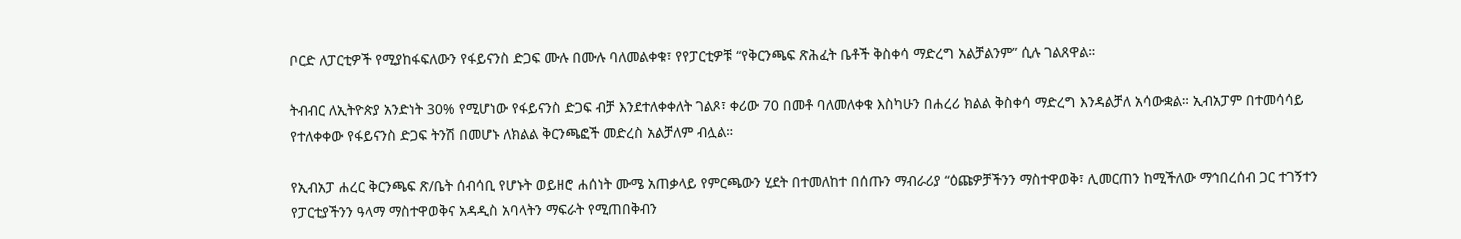ቦርድ ለፓርቲዎች የሚያከፋፍለውን የፋይናንስ ድጋፍ ሙሉ በሙሉ ባለመልቀቁ፣ የየፓርቲዎቹ “የቅርንጫፍ ጽሕፈት ቤቶች ቅስቀሳ ማድረግ አልቻልንም” ሲሉ ገልጸዋል።

ትብብር ለኢትዮጵያ አንድነት 30% የሚሆነው የፋይናንስ ድጋፍ ብቻ እንደተለቀቀለት ገልጾ፣ ቀሪው 70 በመቶ ባለመለቀቁ እስካሁን በሐረሪ ክልል ቅስቀሳ ማድረግ እንዳልቻለ አሳውቋል። ኢብአፓም በተመሳሳይ የተለቀቀው የፋይናንስ ድጋፍ ትንሽ በመሆኑ ለክልል ቅርንጫፎች መድረስ አልቻለም ብሏል።

የኢብአፓ ሐረር ቅርንጫፍ ጽ/ቤት ሰብሳቢ የሆኑት ወይዘሮ ሐሰነት ሙሜ አጠቃላይ የምርጫውን ሂደት በተመለከተ በሰጡን ማብራሪያ “ዕጩዎቻችንን ማስተዋወቅ፣ ሊመርጠን ከሚችለው ማኅበረሰብ ጋር ተገኝተን የፓርቲያችንን ዓላማ ማስተዋወቅና አዳዲስ አባላትን ማፍራት የሚጠበቅብን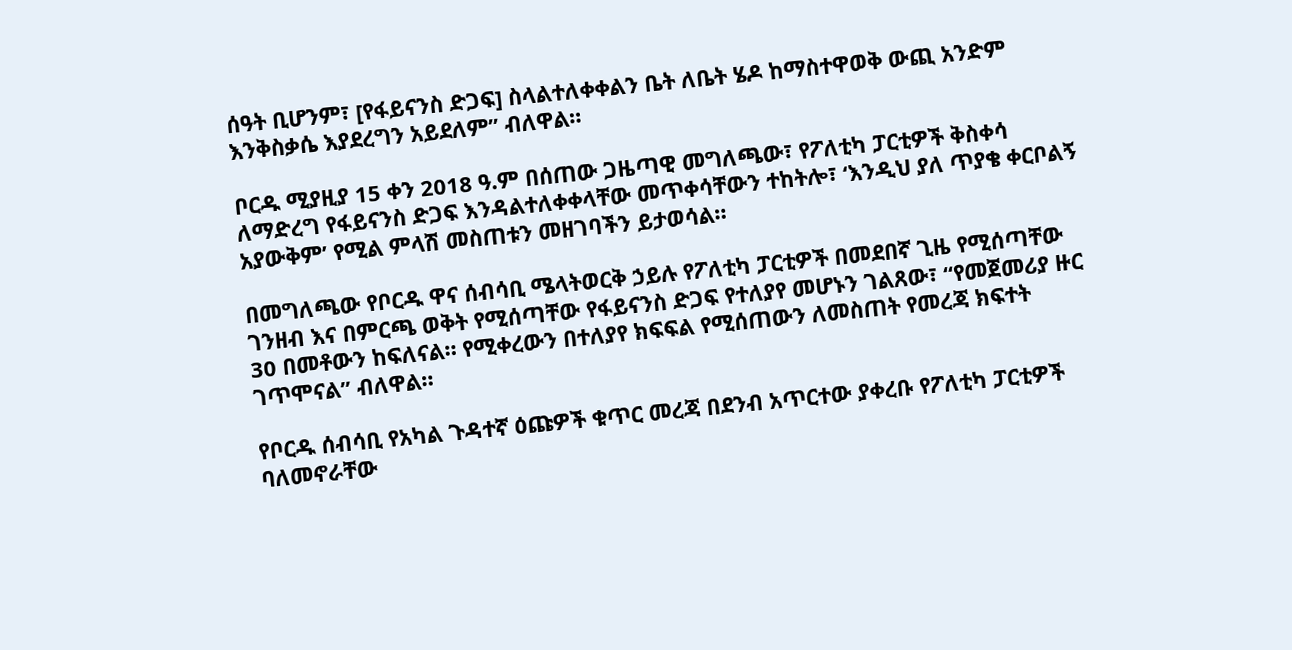ሰዓት ቢሆንም፣ [የፋይናንስ ድጋፍ] ስላልተለቀቀልን ቤት ለቤት ሄዶ ከማስተዋወቅ ውጪ አንድም እንቅስቃሴ እያደረግን አይደለም” ብለዋል።

ቦርዱ ሚያዚያ 15 ቀን 2018 ዓ.ም በሰጠው ጋዜጣዊ መግለጫው፣ የፖለቲካ ፓርቲዎች ቅስቀሳ ለማድረግ የፋይናንስ ድጋፍ እንዳልተለቀቀላቸው መጥቀሳቸውን ተከትሎ፣ ‘እንዲህ ያለ ጥያቄ ቀርቦልኝ አያውቅም’ የሚል ምላሽ መስጠቱን መዘገባችን ይታወሳል።

በመግለጫው የቦርዱ ዋና ሰብሳቢ ሜላትወርቅ ኃይሉ የፖለቲካ ፓርቲዎች በመደበኛ ጊዜ የሚሰጣቸው ገንዘብ እና በምርጫ ወቅት የሚሰጣቸው የፋይናንስ ድጋፍ የተለያየ መሆኑን ገልጸው፣ “የመጀመሪያ ዙር 30 በመቶውን ከፍለናል። የሚቀረውን በተለያየ ክፍፍል የሚሰጠውን ለመስጠት የመረጃ ክፍተት ገጥሞናል” ብለዋል።

የቦርዱ ሰብሳቢ የአካል ጉዳተኛ ዕጩዎች ቁጥር መረጃ በደንብ አጥርተው ያቀረቡ የፖለቲካ ፓርቲዎች ባለመኖራቸው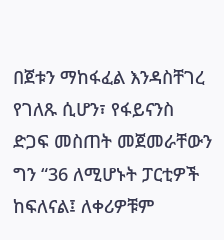በጀቱን ማከፋፈል እንዳስቸገረ የገለጹ ሲሆን፣ የፋይናንስ ድጋፍ መስጠት መጀመራቸውን ግን “36 ለሚሆኑት ፓርቲዎች ከፍለናል፤ ለቀሪዎቹም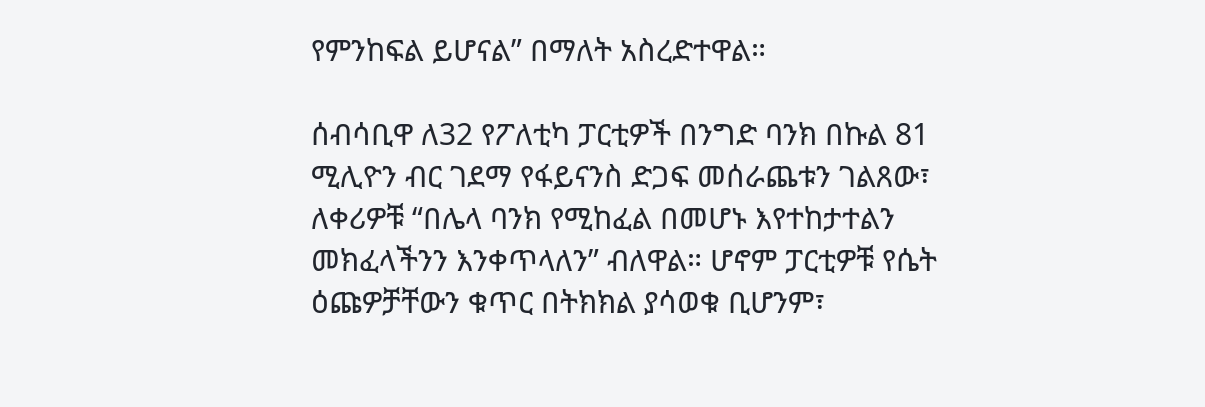የምንከፍል ይሆናል” በማለት አስረድተዋል።

ሰብሳቢዋ ለ32 የፖለቲካ ፓርቲዎች በንግድ ባንክ በኩል 81 ሚሊዮን ብር ገደማ የፋይናንስ ድጋፍ መሰራጨቱን ገልጸው፣ ለቀሪዎቹ “በሌላ ባንክ የሚከፈል በመሆኑ እየተከታተልን መክፈላችንን እንቀጥላለን” ብለዋል። ሆኖም ፓርቲዎቹ የሴት ዕጩዎቻቸውን ቁጥር በትክክል ያሳወቁ ቢሆንም፣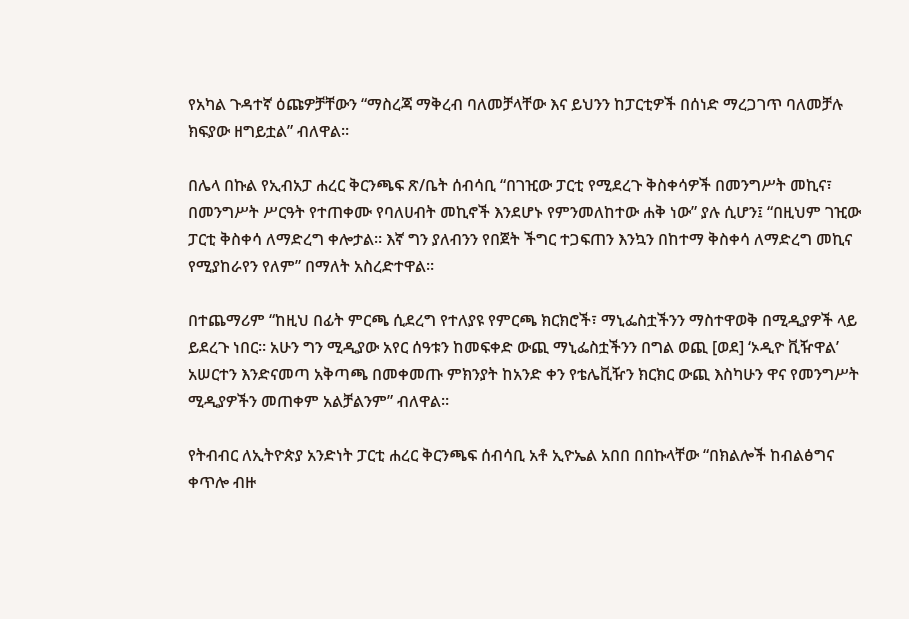የአካል ጉዳተኛ ዕጩዎቻቸውን “ማስረጃ ማቅረብ ባለመቻላቸው እና ይህንን ከፓርቲዎች በሰነድ ማረጋገጥ ባለመቻሉ ክፍያው ዘግይቷል” ብለዋል።

በሌላ በኩል የኢብአፓ ሐረር ቅርንጫፍ ጽ/ቤት ሰብሳቢ “በገዢው ፓርቲ የሚደረጉ ቅስቀሳዎች በመንግሥት መኪና፣ በመንግሥት ሥርዓት የተጠቀሙ የባለሀብት መኪኖች እንደሆኑ የምንመለከተው ሐቅ ነው” ያሉ ሲሆን፤ “በዚህም ገዢው ፓርቲ ቅስቀሳ ለማድረግ ቀሎታል። እኛ ግን ያለብንን የበጀት ችግር ተጋፍጠን እንኳን በከተማ ቅስቀሳ ለማድረግ መኪና የሚያከራየን የለም” በማለት አስረድተዋል።

በተጨማሪም “ከዚህ በፊት ምርጫ ሲደረግ የተለያዩ የምርጫ ክርክሮች፣ ማኒፌስቷችንን ማስተዋወቅ በሚዲያዎች ላይ ይደረጉ ነበር። አሁን ግን ሚዲያው አየር ሰዓቱን ከመፍቀድ ውጪ ማኒፌስቷችንን በግል ወጪ [ወደ] ‘ኦዲዮ ቪዥዋል’ አሠርተን እንድናመጣ አቅጣጫ በመቀመጡ ምክንያት ከአንድ ቀን የቴሌቪዥን ክርክር ውጪ እስካሁን ዋና የመንግሥት ሚዲያዎችን መጠቀም አልቻልንም” ብለዋል።

የትብብር ለኢትዮጵያ አንድነት ፓርቲ ሐረር ቅርንጫፍ ሰብሳቢ አቶ ኢዮኤል አበበ በበኩላቸው “በክልሎች ከብልፅግና ቀጥሎ ብዙ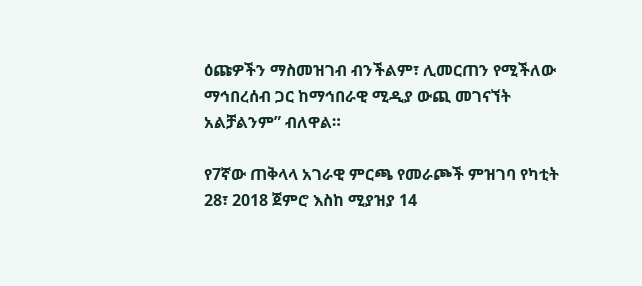ዕጩዎችን ማስመዝገብ ብንችልም፣ ሊመርጠን የሚችለው ማኅበረሰብ ጋር ከማኅበራዊ ሚዲያ ውጪ መገናኘት አልቻልንም” ብለዋል።

የ7ኛው ጠቅላላ አገራዊ ምርጫ የመራጮች ምዝገባ የካቲት 28፣ 2018 ጀምሮ እስከ ሚያዝያ 14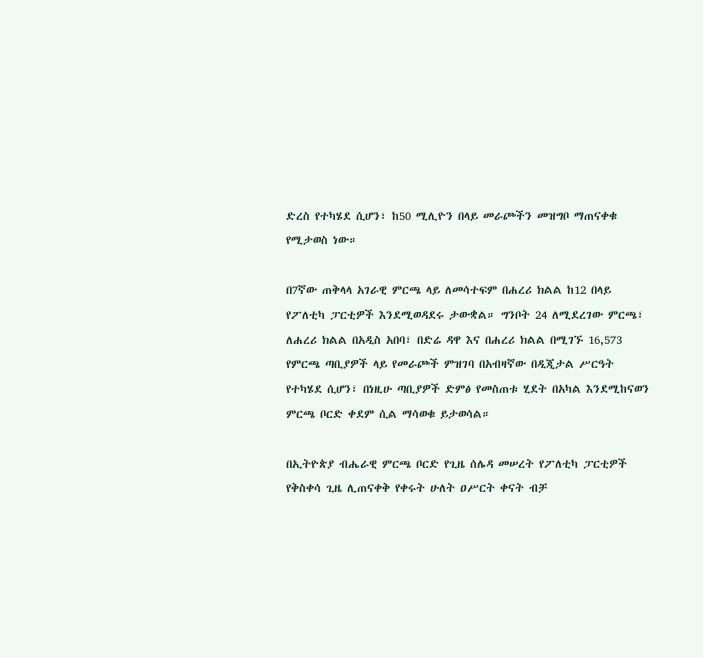ድረስ የተካሄደ ሲሆን፣ ከ50 ሚሊዮን በላይ መራጮችን መዝግቦ ማጠናቀቁ የሚታወስ ነው።

በ7ኛው ጠቅላላ አገራዊ ምርጫ ላይ ለመሳተፍም በሐረሪ ክልል ከ12 በላይ የፖለቲካ ፓርቲዎች እንደሚወዳደሩ ታውቋል። ግንቦት 24 ለሚደረገው ምርጫ፣ ለሐረሪ ክልል በአዲስ አበባ፣ በድሬ ዳዋ እና በሐረሪ ክልል በሚገኙ 16,573 የምርጫ ጣቢያዎች ላይ የመራጮች ምዝገባ በአብዛኛው በዲጂታል ሥርዓት የተካሄደ ሲሆን፣ በነዚሁ ጣቢያዎች ድምፅ የመስጠቱ ሂደት በአካል እንደሚከናወን ምርጫ ቦርድ ቀደም ሲል ማሳወቁ ይታወሳል።

በኢትዮጵያ ብሔራዊ ምርጫ ቦርድ የጊዜ ሰሌዳ መሠረት የፖለቲካ ፓርቲዎች የቅስቀሳ ጊዜ ሊጠናቀቅ የቀሩት ሁለት ዐሥርት ቀናት ብቻ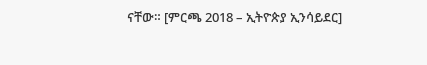ናቸው። [ምርጫ 2018 – ኢትዮጵያ ኢንሳይደር]